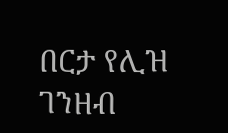በርታ የሊዝ ገንዘብ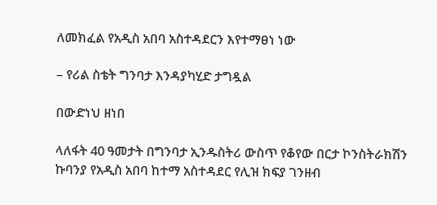ለመክፈል የአዲስ አበባ አስተዳደርን እየተማፀነ ነው

– የሪል ስቴት ግንባታ እንዳያካሂድ ታግዷል

በውድነህ ዘነበ

ላለፋት 40 ዓመታት በግንባታ ኢንዱስትሪ ውስጥ የቆየው በርታ ኮንስትራክሽን ኩባንያ የአዲስ አበባ ከተማ አስተዳደር የሊዝ ክፍያ ገንዘብ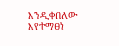እንዲቀበለው እየተማፀነ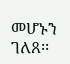መሆኑን ገለጸ፡፡